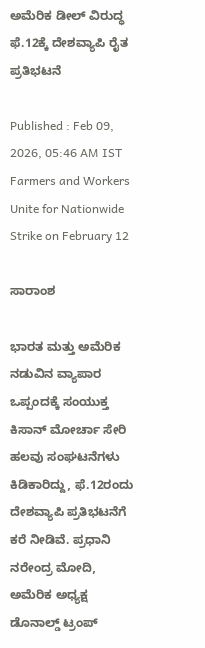ಅಮೆರಿಕ ಡೀಲ್‌ ವಿರುದ್ಧ ಫೆ.12ಕ್ಕೆ ದೇಶವ್ಯಾಪಿ ರೈತ ಪ್ರತಿಭಟನೆ

Published : Feb 09, 2026, 05:46 AM IST
Farmers and Workers Unite for Nationwide Strike on February 12

ಸಾರಾಂಶ

ಭಾರತ ಮತ್ತು ಅಮೆರಿಕ ನಡುವಿನ ವ್ಯಾಪಾರ ಒಪ್ಪಂದಕ್ಕೆ ಸಂಯುಕ್ತ ಕಿಸಾನ್‌ ಮೋರ್ಚಾ ಸೇರಿ ಹಲವು ಸಂಘಟನೆಗಳು ಕಿಡಿಕಾರಿದ್ದು, ಫೆ.12ರಂದು ದೇಶವ್ಯಾಪಿ ಪ್ರತಿಭಟನೆಗೆ ಕರೆ ನೀಡಿವೆ. ಪ್ರಧಾನಿ ನರೇಂದ್ರ ಮೋದಿ, ಅಮೆರಿಕ ಅಧ್ಯಕ್ಷ ಡೊನಾಲ್ಡ್‌ ಟ್ರಂಪ್‌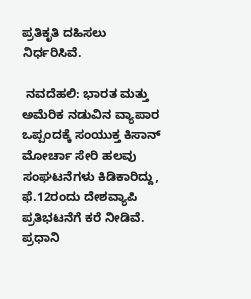ಪ್ರತಿಕೃತಿ ದಹಿಸಲು ನಿರ್ಧರಿಸಿವೆ.

 ನವದೆಹಲಿ: ಭಾರತ ಮತ್ತು ಅಮೆರಿಕ ನಡುವಿನ ವ್ಯಾಪಾರ ಒಪ್ಪಂದಕ್ಕೆ ಸಂಯುಕ್ತ ಕಿಸಾನ್‌ ಮೋರ್ಚಾ ಸೇರಿ ಹಲವು ಸಂಘಟನೆಗಳು ಕಿಡಿಕಾರಿದ್ದು, ಫೆ.12ರಂದು ದೇಶವ್ಯಾಪಿ ಪ್ರತಿಭಟನೆಗೆ ಕರೆ ನೀಡಿವೆ. ಪ್ರಧಾನಿ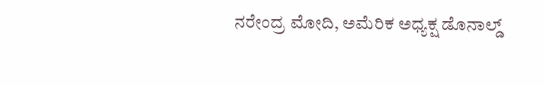ನರೇಂದ್ರ ಮೋದಿ, ಅಮೆರಿಕ ಅಧ್ಯಕ್ಷ ಡೊನಾಲ್ಡ್‌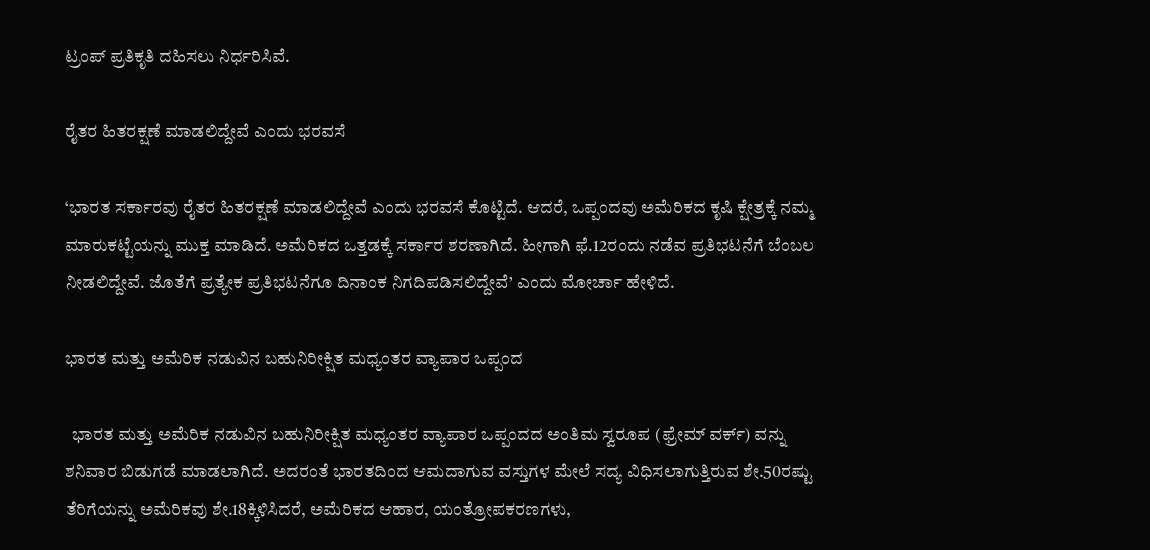ಟ್ರಂಪ್‌ ಪ್ರತಿಕೃತಿ ದಹಿಸಲು ನಿರ್ಧರಿಸಿವೆ.

ರೈತರ ಹಿತರಕ್ಷಣೆ ಮಾಡಲಿದ್ದೇವೆ ಎಂದು ಭರವಸೆ

‘ಭಾರತ ಸರ್ಕಾರವು ರೈತರ ಹಿತರಕ್ಷಣೆ ಮಾಡಲಿದ್ದೇವೆ ಎಂದು ಭರವಸೆ ಕೊಟ್ಟಿದೆ. ಆದರೆ, ಒಪ್ಪಂದವು ಅಮೆರಿಕದ ಕೃಷಿ ಕ್ಷೇತ್ರಕ್ಕೆ ನಮ್ಮ ಮಾರುಕಟ್ಟೆಯನ್ನು ಮುಕ್ತ ಮಾಡಿದೆ. ಅಮೆರಿಕದ ಒತ್ತಡಕ್ಕೆ ಸರ್ಕಾರ ಶರಣಾಗಿದೆ. ಹೀಗಾಗಿ ಫೆ.12ರಂದು ನಡೆವ ಪ್ರತಿಭಟನೆಗೆ ಬೆಂಬಲ ನೀಡಲಿದ್ದೇವೆ. ಜೊತೆಗೆ ಪ್ರತ್ಯೇಕ ಪ್ರತಿಭಟನೆಗೂ ದಿನಾಂಕ ನಿಗದಿಪಡಿಸಲಿದ್ದೇವೆ’ ಎಂದು ಮೋರ್ಚಾ ಹೇಳಿದೆ.

ಭಾರತ ಮತ್ತು ಅಮೆರಿಕ ನಡುವಿನ ಬಹುನಿರೀಕ್ಷಿತ ಮಧ್ಯಂತರ ವ್ಯಾಪಾರ ಒಪ್ಪಂದ

  ಭಾರತ ಮತ್ತು ಅಮೆರಿಕ ನಡುವಿನ ಬಹುನಿರೀಕ್ಷಿತ ಮಧ್ಯಂತರ ವ್ಯಾಪಾರ ಒಪ್ಪಂದದ ಅಂತಿಮ ಸ್ವರೂಪ (ಫ್ರೇಮ್‌ ವರ್ಕ್‌) ವನ್ನು ಶನಿವಾರ ಬಿಡುಗಡೆ ಮಾಡಲಾಗಿದೆ. ಅದರಂತೆ ಭಾರತದಿಂದ ಆಮದಾಗುವ ವಸ್ತುಗಳ ಮೇಲೆ ಸದ್ಯ ವಿಧಿಸಲಾಗುತ್ತಿರುವ ಶೇ.50ರಷ್ಟು ತೆರಿಗೆಯನ್ನು ಅಮೆರಿಕವು ಶೇ.18ಕ್ಕಿಳಿಸಿದರೆ, ಅಮೆರಿಕದ ಆಹಾರ, ಯಂತ್ರೋಪಕರಣಗಳು,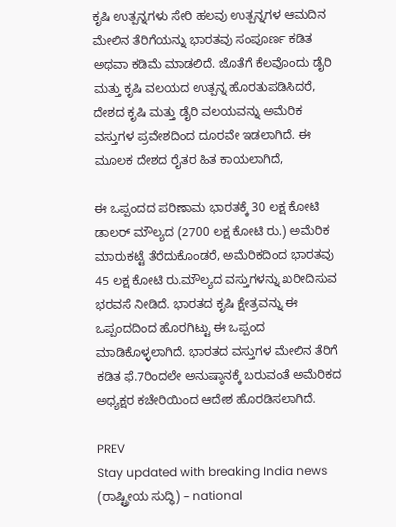ಕೃಷಿ ಉತ್ಪನ್ನಗಳು ಸೇರಿ ಹಲವು ಉತ್ಪನ್ನಗಳ ಆಮದಿನ ಮೇಲಿನ ತೆರಿಗೆಯನ್ನು ಭಾರತವು ಸಂಪೂರ್ಣ ಕಡಿತ ಅಥವಾ ಕಡಿಮೆ ಮಾಡಲಿದೆ. ಜೊತೆಗೆ ಕೆಲವೊಂದು ಡೈರಿ ಮತ್ತು ಕೃಷಿ ವಲಯದ ಉತ್ಪನ್ನ ಹೊರತುಪಡಿಸಿದರೆ, ದೇಶದ ಕೃಷಿ ಮತ್ತು ಡೈರಿ ವಲಯವನ್ನು ಅಮೆರಿಕ ವಸ್ತುಗಳ ಪ್ರವೇಶದಿಂದ ದೂರವೇ ಇಡಲಾಗಿದೆ. ಈ ಮೂಲಕ ದೇಶದ ರೈತರ ಹಿತ ಕಾಯಲಾಗಿದೆ,

ಈ ಒಪ್ಪಂದದ ಪರಿಣಾಮ ಭಾರತಕ್ಕೆ 30 ಲಕ್ಷ ಕೋಟಿ ಡಾಲರ್‌ ಮೌಲ್ಯದ (2700 ಲಕ್ಷ ಕೋಟಿ ರು.) ಅಮೆರಿಕ ಮಾರುಕಟ್ಟೆ ತೆರೆದುಕೊಂಡರೆ, ಅಮೆರಿಕದಿಂದ ಭಾರತವು 45 ಲಕ್ಷ ಕೋಟಿ ರು.ಮೌಲ್ಯದ ವಸ್ತುಗಳನ್ನು ಖರೀದಿಸುವ ಭರವಸೆ ನೀಡಿದೆ. ಭಾರತದ ಕೃಷಿ ಕ್ಷೇತ್ರವನ್ನು ಈ ಒಪ್ಪಂದದಿಂದ ಹೊರಗಿಟ್ಟು ಈ ಒಪ್ಪಂದ ಮಾಡಿಕೊಳ್ಳಲಾಗಿದೆ. ಭಾರತದ ವಸ್ತುಗಳ ಮೇಲಿನ ತೆರಿಗೆ ಕಡಿತ ಫೆ.7ರಿಂದಲೇ ಅನುಷ್ಠಾನಕ್ಕೆ ಬರುವಂತೆ ಅಮೆರಿಕದ ಅಧ್ಯಕ್ಷರ ಕಚೇರಿಯಿಂದ ಆದೇಶ ಹೊರಡಿಸಲಾಗಿದೆ.

PREV
Stay updated with breaking India news (ರಾಷ್ಟ್ರೀಯ ಸುದ್ಧಿ) – national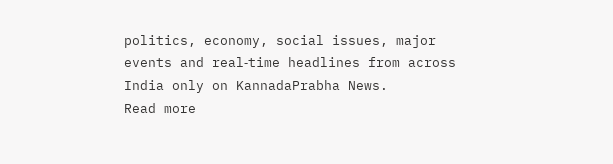politics, economy, social issues, major events and real‑time headlines from across India only on KannadaPrabha News.
Read more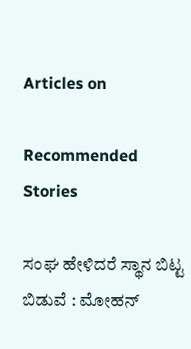Articles on

Recommended Stories

ಸಂಘ ಹೇಳಿದರೆ ಸ್ಥಾನ ಬಿಟ್ಟ ಬಿಡುವೆ : ಮೋಹನ್‌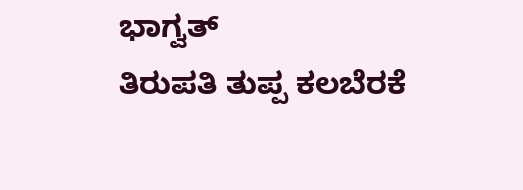ಭಾಗ್ವತ್‌
ತಿರುಪತಿ ತುಪ್ಪ ಕಲಬೆರಕೆ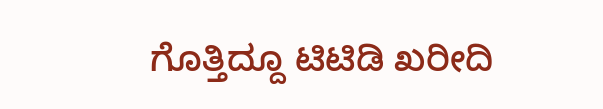ಗೊತ್ತಿದ್ದೂ ಟಿಟಿಡಿ ಖರೀದಿ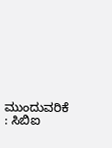ಮುಂದುವರಿಕೆ : ಸಿಬಿಐ